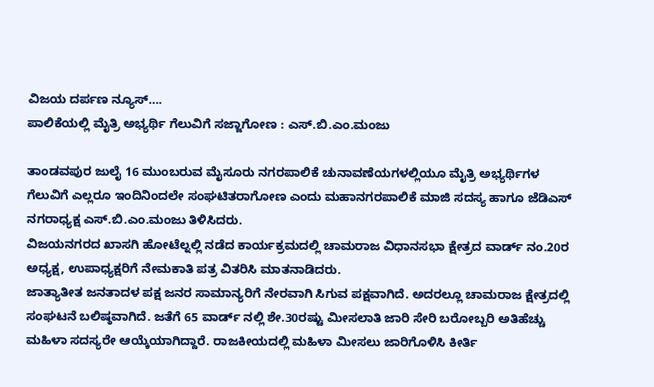ವಿಜಯ ದರ್ಪಣ ನ್ಯೂಸ್….
ಪಾಲಿಕೆಯಲ್ಲಿ ಮೈತ್ರಿ ಅಭ್ಯರ್ಥಿ ಗೆಲುವಿಗೆ ಸಜ್ಜಾಗೋಣ : ಎಸ್.ಬಿ.ಎಂ.ಮಂಜು

ತಾಂಡವಪುರ ಜುಲೈ 16 ಮುಂಬರುವ ಮೈಸೂರು ನಗರಪಾಲಿಕೆ ಚುನಾವಣೆಯಗಳಲ್ಲಿಯೂ ಮೈತ್ರಿ ಅಭ್ಯರ್ಥಿಗಳ ಗೆಲುವಿಗೆ ಎಲ್ಲರೂ ಇಂದಿನಿಂದಲೇ ಸಂಘಟಿತರಾಗೋಣ ಎಂದು ಮಹಾನಗರಪಾಲಿಕೆ ಮಾಜಿ ಸದಸ್ಯ ಹಾಗೂ ಜೆಡಿಎಸ್ ನಗರಾಧ್ಯಕ್ಷ ಎಸ್.ಬಿ.ಎಂ.ಮಂಜು ತಿಳಿಸಿದರು.
ವಿಜಯನಗರದ ಖಾಸಗಿ ಹೋಟೆಲ್ನಲ್ಲಿ ನಡೆದ ಕಾರ್ಯಕ್ರಮದಲ್ಲಿ ಚಾಮರಾಜ ವಿಧಾನಸಭಾ ಕ್ಷೇತ್ರದ ವಾರ್ಡ್ ನಂ.20ರ ಅಧ್ಯಕ್ಷ, ಉಪಾಧ್ಯಕ್ಷರಿಗೆ ನೇಮಕಾತಿ ಪತ್ರ ವಿತರಿಸಿ ಮಾತನಾಡಿದರು.
ಜಾತ್ಯಾತೀತ ಜನತಾದಳ ಪಕ್ಷ ಜನರ ಸಾಮಾನ್ಯರಿಗೆ ನೇರವಾಗಿ ಸಿಗುವ ಪಕ್ಷವಾಗಿದೆ. ಅದರಲ್ಲೂ ಚಾಮರಾಜ ಕ್ಷೇತ್ರದಲ್ಲಿ ಸಂಘಟನೆ ಬಲಿಷ್ಠವಾಗಿದೆ. ಜತೆಗೆ 65 ವಾರ್ಡ್ ನಲ್ಲಿ ಶೇ.30ರಷ್ಟು ಮೀಸಲಾತಿ ಜಾರಿ ಸೇರಿ ಬರೋಬ್ಬರಿ ಅತಿಹೆಚ್ಚು ಮಹಿಳಾ ಸದಸ್ಯರೇ ಆಯ್ಕೆಯಾಗಿದ್ದಾರೆ. ರಾಜಕೀಯದಲ್ಲಿ ಮಹಿಳಾ ಮೀಸಲು ಜಾರಿಗೊಳಿಸಿ ಕೀರ್ತಿ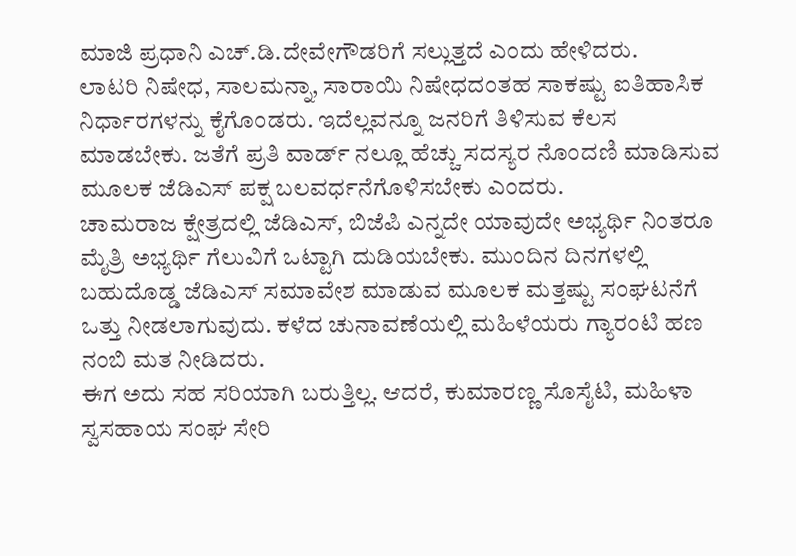ಮಾಜಿ ಪ್ರಧಾನಿ ಎಚ್.ಡಿ.ದೇವೇಗೌಡರಿಗೆ ಸಲ್ಲುತ್ತದೆ ಎಂದು ಹೇಳಿದರು.
ಲಾಟರಿ ನಿಷೇಧ, ಸಾಲಮನ್ನಾ, ಸಾರಾಯಿ ನಿಷೇಧದಂತಹ ಸಾಕಷ್ಟು ಐತಿಹಾಸಿಕ ನಿರ್ಧಾರಗಳನ್ನು ಕೈಗೊಂಡರು. ಇದೆಲ್ಲವನ್ನೂ ಜನರಿಗೆ ತಿಳಿಸುವ ಕೆಲಸ ಮಾಡಬೇಕು. ಜತೆಗೆ ಪ್ರತಿ ವಾರ್ಡ್ ನಲ್ಲೂ ಹೆಚ್ಚು ಸದಸ್ಯರ ನೊಂದಣಿ ಮಾಡಿಸುವ ಮೂಲಕ ಜೆಡಿಎಸ್ ಪಕ್ಷ ಬಲವರ್ಧನೆಗೊಳಿಸಬೇಕು ಎಂದರು.
ಚಾಮರಾಜ ಕ್ಷೇತ್ರದಲ್ಲಿ ಜೆಡಿಎಸ್, ಬಿಜೆಪಿ ಎನ್ನದೇ ಯಾವುದೇ ಅಭ್ಯರ್ಥಿ ನಿಂತರೂ ಮೈತ್ರಿ ಅಭ್ಯರ್ಥಿ ಗೆಲುವಿಗೆ ಒಟ್ಟಾಗಿ ದುಡಿಯಬೇಕು. ಮುಂದಿನ ದಿನಗಳಲ್ಲಿ ಬಹುದೊಡ್ಡ ಜೆಡಿಎಸ್ ಸಮಾವೇಶ ಮಾಡುವ ಮೂಲಕ ಮತ್ತಷ್ಟು ಸಂಘಟನೆಗೆ ಒತ್ತು ನೀಡಲಾಗುವುದು. ಕಳೆದ ಚುನಾವಣೆಯಲ್ಲಿ ಮಹಿಳೆಯರು ಗ್ಯಾರಂಟಿ ಹಣ ನಂಬಿ ಮತ ನೀಡಿದರು.
ಈಗ ಅದು ಸಹ ಸರಿಯಾಗಿ ಬರುತ್ತಿಲ್ಲ. ಆದರೆ, ಕುಮಾರಣ್ಣ ಸೊಸೈಟಿ, ಮಹಿಳಾ ಸ್ವಸಹಾಯ ಸಂಘ ಸೇರಿ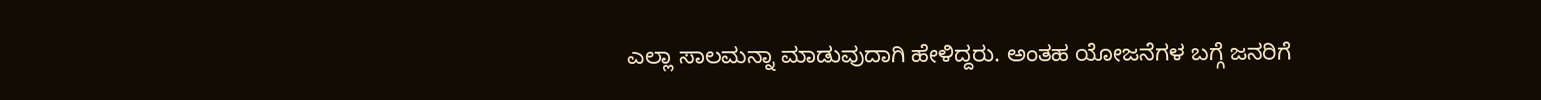ಎಲ್ಲಾ ಸಾಲಮನ್ನಾ ಮಾಡುವುದಾಗಿ ಹೇಳಿದ್ದರು. ಅಂತಹ ಯೋಜನೆಗಳ ಬಗ್ಗೆ ಜನರಿಗೆ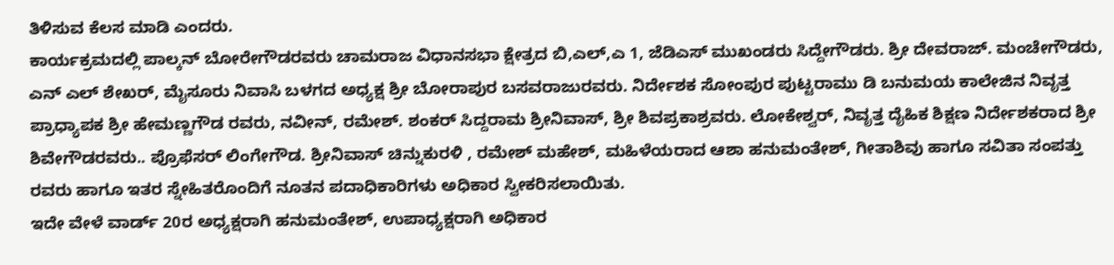ತಿಳಿಸುವ ಕೆಲಸ ಮಾಡಿ ಎಂದರು.
ಕಾರ್ಯಕ್ರಮದಲ್ಲಿ ಪಾಲ್ಕನ್ ಬೋರೇಗೌಡರವರು ಚಾಮರಾಜ ವಿಧಾನಸಭಾ ಕ್ಷೇತ್ರದ ಬಿ,ಎಲ್,ಎ 1, ಜೆಡಿಎಸ್ ಮುಖಂಡರು ಸಿದ್ದೇಗೌಡರು. ಶ್ರೀ ದೇವರಾಜ್. ಮಂಚೇಗೌಡರು, ಎನ್ ಎಲ್ ಶೇಖರ್, ಮೈಸೂರು ನಿವಾಸಿ ಬಳಗದ ಅಧ್ಯಕ್ಷ ಶ್ರೀ ಬೋರಾಪುರ ಬಸವರಾಜುರವರು. ನಿರ್ದೇಶಕ ಸೋಂಪುರ ಪುಟ್ಟರಾಮು ಡಿ ಬನುಮಯ ಕಾಲೇಜಿನ ನಿವೃತ್ತ ಪ್ರಾಧ್ಯಾಪಕ ಶ್ರೀ ಹೇಮಣ್ಣಗೌಡ ರವರು, ನವೀನ್, ರಮೇಶ್. ಶಂಕರ್ ಸಿದ್ದರಾಮ ಶ್ರೀನಿವಾಸ್, ಶ್ರೀ ಶಿವಪ್ರಕಾಶ್ರವರು. ಲೋಕೇಶ್ವರ್, ನಿವೃತ್ತ ದೈಹಿಕ ಶಿಕ್ಷಣ ನಿರ್ದೇಶಕರಾದ ಶ್ರೀ ಶಿವೇಗೌಡರವರು.. ಪ್ರೊಫೆಸರ್ ಲಿಂಗೇಗೌಡ. ಶ್ರೀನಿವಾಸ್ ಚಿನ್ನುಕುರಳಿ , ರಮೇಶ್ ಮಹೇಶ್, ಮಹಿಳೆಯರಾದ ಆಶಾ ಹನುಮಂತೇಶ್, ಗೀತಾಶಿವು ಹಾಗೂ ಸವಿತಾ ಸಂಪತ್ತು ರವರು ಹಾಗೂ ಇತರ ಸ್ನೇಹಿತರೊಂದಿಗೆ ನೂತನ ಪದಾಧಿಕಾರಿಗಳು ಅಧಿಕಾರ ಸ್ವೀಕರಿಸಲಾಯಿತು.
ಇದೇ ವೇಳೆ ವಾರ್ಡ್ 20ರ ಅಧ್ಯಕ್ಷರಾಗಿ ಹನುಮಂತೇಶ್, ಉಪಾಧ್ಯಕ್ಷರಾಗಿ ಅಧಿಕಾರ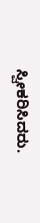ಸ್ವೀಕರಿಸಿದರು.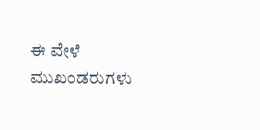ಈ ವೇಳೆ ಮುಖಂಡರುಗಳು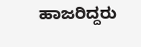ಹಾಜರಿದ್ದರು